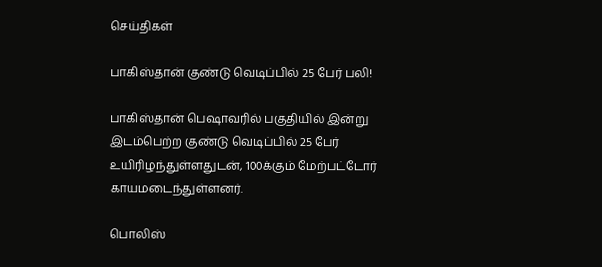செய்திகள்

பாகிஸ்தான் குண்டு வெடிப்பில் 25 பேர் பலி!

பாகிஸ்தான் பெஷாவரில் பகுதியில் இன்று இடம்பெற்ற குண்டு வெடிப்பில் 25 பேர் உயிரிழந்துள்ளதுடன், 100க்கும் மேற்பட்டோர் காயமடைந்துள்ளனர்.

பொலிஸ்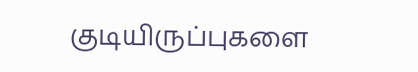குடியிருப்புகளை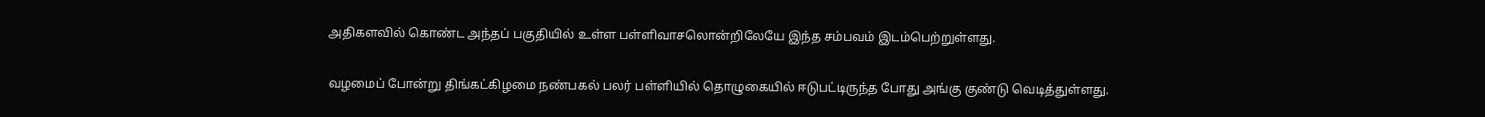அதிகளவில் கொண்ட அந்தப் பகுதியில் உள்ள பள்ளிவாசலொன்றிலேயே இந்த சம்பவம் இடம்பெற்றுள்ளது.

வழமைப் போன்று திங்கட்கிழமை நண்பகல் பலர் பள்ளியில் தொழுகையில் ஈடுபட்டிருந்த போது அங்கு குண்டு வெடித்துள்ளது.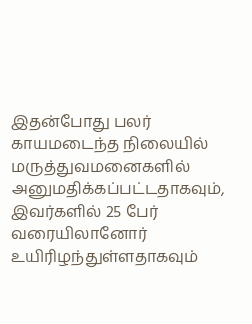இதன்போது பலர் காயமடைந்த நிலையில் மருத்துவமனைகளில் அனுமதிக்கப்பட்டதாகவும், இவர்களில் 25 பேர் வரையிலானோர் உயிரிழந்துள்ளதாகவும்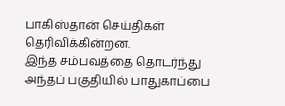பாகிஸ்தான் செய்திகள் தெரிவிக்கின்றன.
இந்த சம்பவத்தை தொடர்ந்து அந்தப் பகுதியில் பாதுகாப்பை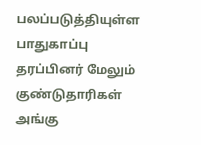பலப்படுத்தியுள்ள பாதுகாப்பு தரப்பினர் மேலும் குண்டுதாரிகள் அங்கு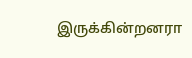இருக்கின்றனரா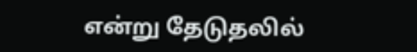என்று தேடுதலில்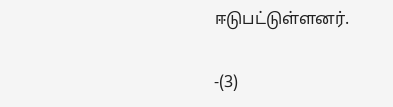ஈடுபட்டுள்ளனர்.

-(3)